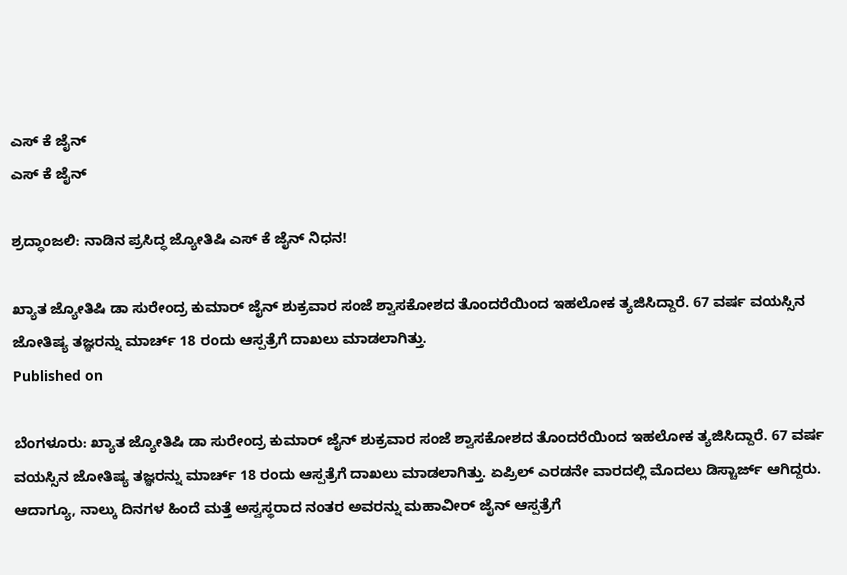ಎಸ್ ಕೆ ಜೈನ್
ಎಸ್ ಕೆ ಜೈನ್

ಶ್ರದ್ಧಾಂಜಲಿ: ನಾಡಿನ ಪ್ರಸಿದ್ಧ ಜ್ಯೋತಿಷಿ ಎಸ್‌ ಕೆ ಜೈನ್ ನಿಧನ!

ಖ್ಯಾತ ಜ್ಯೋತಿಷಿ ಡಾ ಸುರೇಂದ್ರ ಕುಮಾರ್ ಜೈನ್ ಶುಕ್ರವಾರ ಸಂಜೆ ಶ್ವಾಸಕೋಶದ ತೊಂದರೆಯಿಂದ ಇಹಲೋಕ ತ್ಯಜಿಸಿದ್ದಾರೆ. 67 ವರ್ಷ ವಯಸ್ಸಿನ ಜೋತಿಷ್ಯ ತಜ್ಞರನ್ನು ಮಾರ್ಚ್ 18 ರಂದು ಆಸ್ಪತ್ರೆಗೆ ದಾಖಲು ಮಾಡಲಾಗಿತ್ತು.
Published on

ಬೆಂಗಳೂರು: ಖ್ಯಾತ ಜ್ಯೋತಿಷಿ ಡಾ ಸುರೇಂದ್ರ ಕುಮಾರ್ ಜೈನ್ ಶುಕ್ರವಾರ ಸಂಜೆ ಶ್ವಾಸಕೋಶದ ತೊಂದರೆಯಿಂದ ಇಹಲೋಕ ತ್ಯಜಿಸಿದ್ದಾರೆ. 67 ವರ್ಷ ವಯಸ್ಸಿನ ಜೋತಿಷ್ಯ ತಜ್ಞರನ್ನು ಮಾರ್ಚ್ 18 ರಂದು ಆಸ್ಪತ್ರೆಗೆ ದಾಖಲು ಮಾಡಲಾಗಿತ್ತು. ಏಪ್ರಿಲ್ ಎರಡನೇ ವಾರದಲ್ಲಿ ಮೊದಲು ಡಿಸ್ಚಾರ್ಜ್ ಆಗಿದ್ದರು. ಆದಾಗ್ಯೂ, ನಾಲ್ಕು ದಿನಗಳ ಹಿಂದೆ ಮತ್ತೆ ಅಸ್ವಸ್ಥರಾದ ನಂತರ ಅವರನ್ನು ಮಹಾವೀರ್ ಜೈನ್ ಆಸ್ಪತ್ರೆಗೆ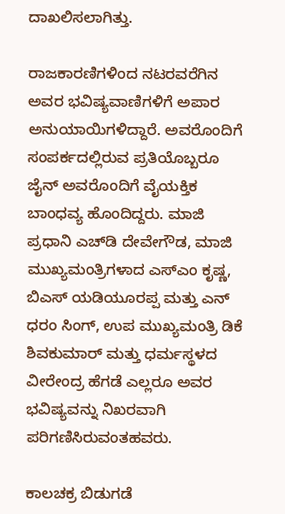ದಾಖಲಿಸಲಾಗಿತ್ತು.

ರಾಜಕಾರಣಿಗಳಿಂದ ನಟರವರೆಗಿನ ಅವರ ಭವಿಷ್ಯವಾಣಿಗಳಿಗೆ ಅಪಾರ ಅನುಯಾಯಿಗಳಿದ್ದಾರೆ. ಅವರೊಂದಿಗೆ ಸಂಪರ್ಕದಲ್ಲಿರುವ ಪ್ರತಿಯೊಬ್ಬರೂ ಜೈನ್ ಅವರೊಂದಿಗೆ ವೈಯಕ್ತಿಕ ಬಾಂಧವ್ಯ ಹೊಂದಿದ್ದರು. ಮಾಜಿ ಪ್ರಧಾನಿ ಎಚ್‌ಡಿ ದೇವೇಗೌಡ, ಮಾಜಿ ಮುಖ್ಯಮಂತ್ರಿಗಳಾದ ಎಸ್‌ಎಂ ಕೃಷ್ಣ, ಬಿಎಸ್ ಯಡಿಯೂರಪ್ಪ ಮತ್ತು ಎನ್ ಧರಂ ಸಿಂಗ್, ಉಪ ಮುಖ್ಯಮಂತ್ರಿ ಡಿಕೆ ಶಿವಕುಮಾರ್ ಮತ್ತು ಧರ್ಮಸ್ಥಳದ ವೀರೇಂದ್ರ ಹೆಗಡೆ ಎಲ್ಲರೂ ಅವರ ಭವಿಷ್ಯವನ್ನು ನಿಖರವಾಗಿ ಪರಿಗಣಿಸಿರುವಂತಹವರು.

ಕಾಲಚಕ್ರ ಬಿಡುಗಡೆ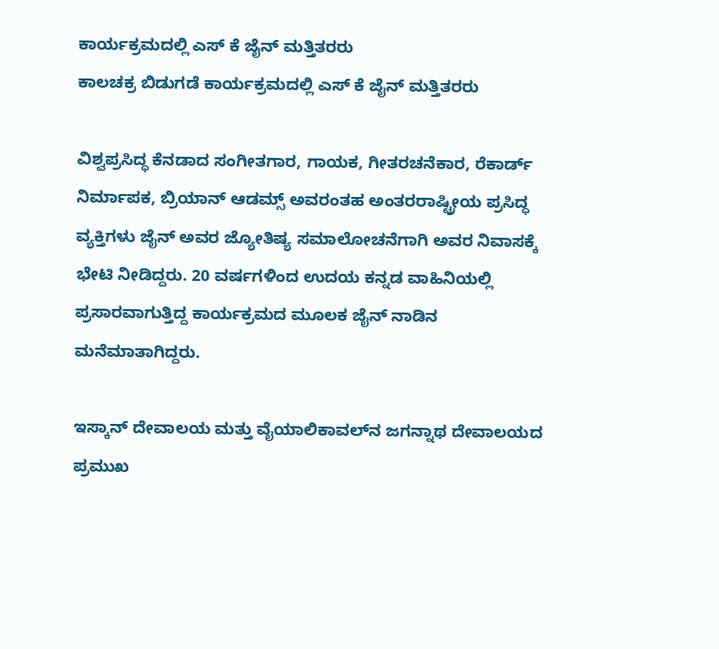ಕಾರ್ಯಕ್ರಮದಲ್ಲಿ ಎಸ್ ಕೆ ಜೈನ್ ಮತ್ತಿತರರು
ಕಾಲಚಕ್ರ ಬಿಡುಗಡೆ ಕಾರ್ಯಕ್ರಮದಲ್ಲಿ ಎಸ್ ಕೆ ಜೈನ್ ಮತ್ತಿತರರು

ವಿಶ್ವಪ್ರಸಿದ್ಧ ಕೆನಡಾದ ಸಂಗೀತಗಾರ, ಗಾಯಕ, ಗೀತರಚನೆಕಾರ, ರೆಕಾರ್ಡ್ ನಿರ್ಮಾಪಕ, ಬ್ರಿಯಾನ್ ಆಡಮ್ಸ್ ಅವರಂತಹ ಅಂತರರಾಷ್ಟ್ರೀಯ ಪ್ರಸಿದ್ಧ ವ್ಯಕ್ತಿಗಳು ಜೈನ್ ಅವರ ಜ್ಯೋತಿಷ್ಯ ಸಮಾಲೋಚನೆಗಾಗಿ ಅವರ ನಿವಾಸಕ್ಕೆ ಭೇಟಿ ನೀಡಿದ್ದರು. 20 ವರ್ಷಗಳಿಂದ ಉದಯ ಕನ್ನಡ ವಾಹಿನಿಯಲ್ಲಿ ಪ್ರಸಾರವಾಗುತ್ತಿದ್ದ ಕಾರ್ಯಕ್ರಮದ ಮೂಲಕ ಜೈನ್ ನಾಡಿನ ಮನೆಮಾತಾಗಿದ್ದರು.

ಇಸ್ಕಾನ್ ದೇವಾಲಯ ಮತ್ತು ವೈಯಾಲಿಕಾವಲ್‌ನ ಜಗನ್ನಾಥ ದೇವಾಲಯದ ಪ್ರಮುಖ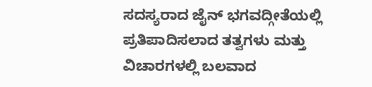ಸದಸ್ಯರಾದ ಜೈನ್ ಭಗವದ್ಗೀತೆಯಲ್ಲಿ ಪ್ರತಿಪಾದಿಸಲಾದ ತತ್ವಗಳು ಮತ್ತು ವಿಚಾರಗಳಲ್ಲಿ ಬಲವಾದ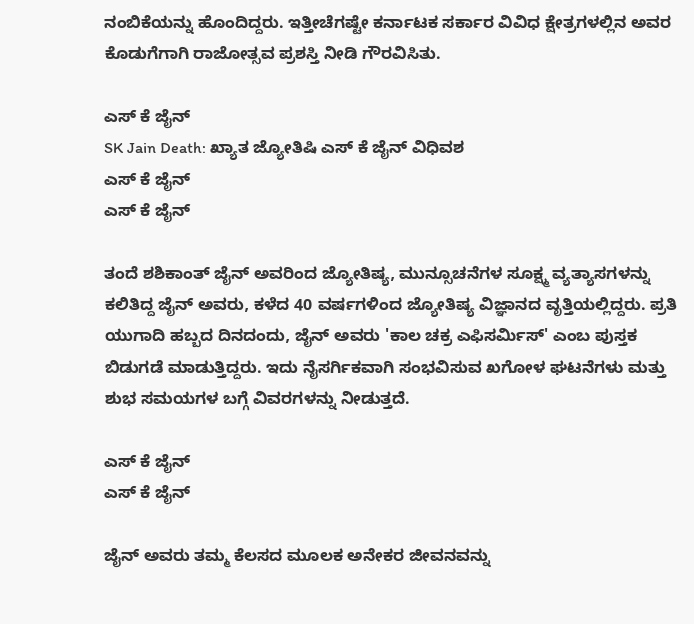ನಂಬಿಕೆಯನ್ನು ಹೊಂದಿದ್ದರು. ಇತ್ತೀಚೆಗಷ್ಟೇ ಕರ್ನಾಟಕ ಸರ್ಕಾರ ವಿವಿಧ ಕ್ಷೇತ್ರಗಳಲ್ಲಿನ ಅವರ ಕೊಡುಗೆಗಾಗಿ ರಾಜೋತ್ಸವ ಪ್ರಶಸ್ತಿ ನೀಡಿ ಗೌರವಿಸಿತು.

ಎಸ್ ಕೆ ಜೈನ್
SK Jain Death: ಖ್ಯಾತ ಜ್ಯೋತಿಷಿ ಎಸ್ ಕೆ ಜೈನ್ ವಿಧಿವಶ
ಎಸ್ ಕೆ ಜೈನ್
ಎಸ್ ಕೆ ಜೈನ್

ತಂದೆ ಶಶಿಕಾಂತ್ ಜೈನ್ ಅವರಿಂದ ಜ್ಯೋತಿಷ್ಯ, ಮುನ್ಸೂಚನೆಗಳ ಸೂಕ್ಷ್ಮ ವ್ಯತ್ಯಾಸಗಳನ್ನು ಕಲಿತಿದ್ದ ಜೈನ್ ಅವರು, ಕಳೆದ 40 ವರ್ಷಗಳಿಂದ ಜ್ಯೋತಿಷ್ಯ ವಿಜ್ಞಾನದ ವೃತ್ತಿಯಲ್ಲಿದ್ದರು. ಪ್ರತಿ ಯುಗಾದಿ ಹಬ್ಬದ ದಿನದಂದು, ಜೈನ್ ಅವರು 'ಕಾಲ ಚಕ್ರ ಎಫಿಸರ್ಮಿಸ್' ಎಂಬ ಪುಸ್ತಕ ಬಿಡುಗಡೆ ಮಾಡುತ್ತಿದ್ದರು. ಇದು ನೈಸರ್ಗಿಕವಾಗಿ ಸಂಭವಿಸುವ ಖಗೋಳ ಘಟನೆಗಳು ಮತ್ತು ಶುಭ ಸಮಯಗಳ ಬಗ್ಗೆ ವಿವರಗಳನ್ನು ನೀಡುತ್ತದೆ.

ಎಸ್ ಕೆ ಜೈನ್
ಎಸ್ ಕೆ ಜೈನ್

ಜೈನ್ ಅವರು ತಮ್ಮ ಕೆಲಸದ ಮೂಲಕ ಅನೇಕರ ಜೀವನವನ್ನು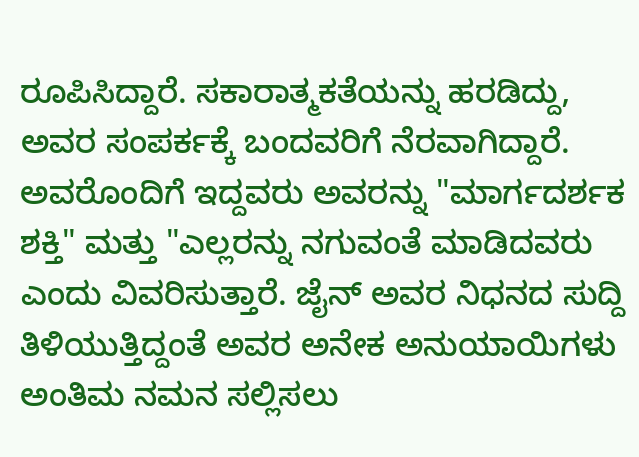ರೂಪಿಸಿದ್ದಾರೆ. ಸಕಾರಾತ್ಮಕತೆಯನ್ನು ಹರಡಿದ್ದು, ಅವರ ಸಂಪರ್ಕಕ್ಕೆ ಬಂದವರಿಗೆ ನೆರವಾಗಿದ್ದಾರೆ. ಅವರೊಂದಿಗೆ ಇದ್ದವರು ಅವರನ್ನು "ಮಾರ್ಗದರ್ಶಕ ಶಕ್ತಿ" ಮತ್ತು "ಎಲ್ಲರನ್ನು ನಗುವಂತೆ ಮಾಡಿದವರು ಎಂದು ವಿವರಿಸುತ್ತಾರೆ. ಜೈನ್ ಅವರ ನಿಧನದ ಸುದ್ದಿ ತಿಳಿಯುತ್ತಿದ್ದಂತೆ ಅವರ ಅನೇಕ ಅನುಯಾಯಿಗಳು ಅಂತಿಮ ನಮನ ಸಲ್ಲಿಸಲು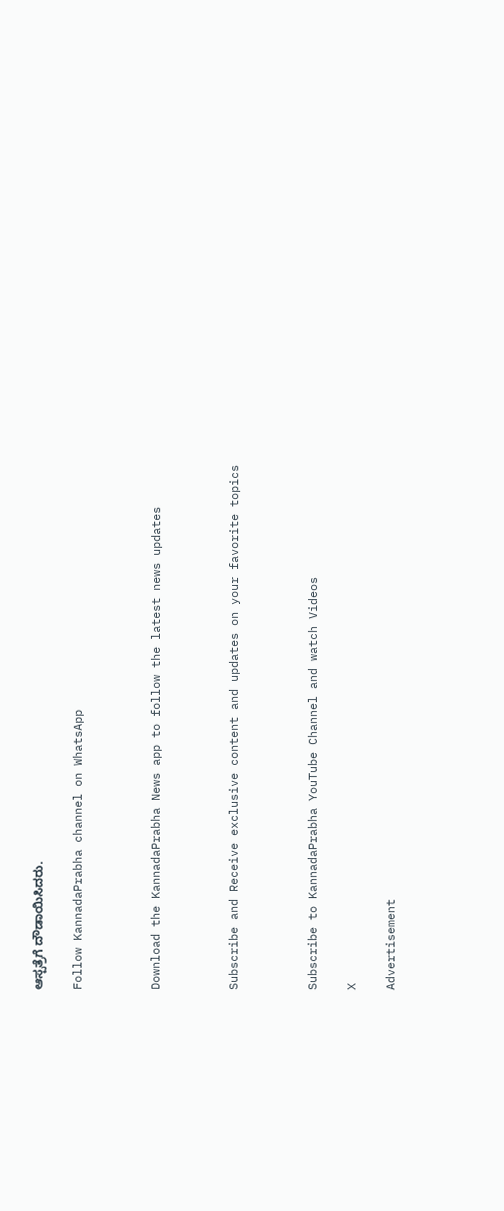ಆಸ್ಪತ್ರೆಗೆ ದೌಡಾಯಿಸಿದರು.

Follow KannadaPrabha channel on WhatsApp



Download the KannadaPrabha News app to follow the latest news updates



Subscribe and Receive exclusive content and updates on your favorite topics



Subscribe to KannadaPrabha YouTube Channel and watch Videos

X

Advertisement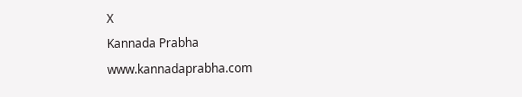X
Kannada Prabha
www.kannadaprabha.com